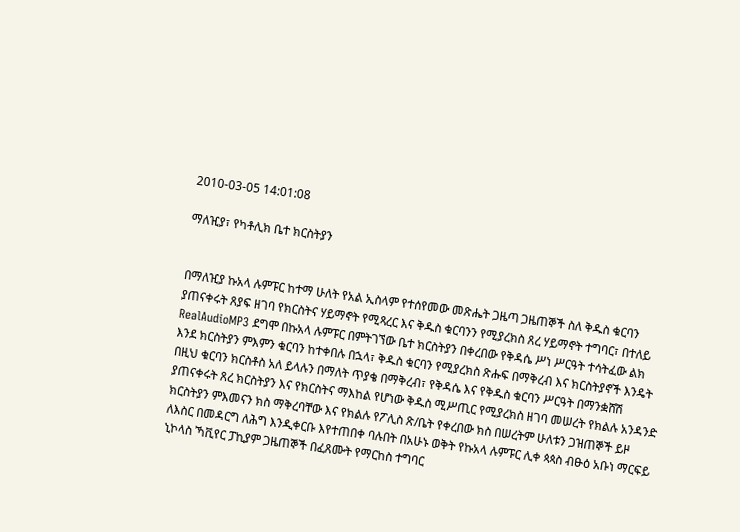2010-03-05 14:01:08

ማለዢያ፣ የካቶሊክ ቤተ ክርስትያን


በማለዢያ ኩአላ ሉምፑር ከተማ ሁለት የአል ኢስላም የተሰየመው መጽሔት ጋዜጣ ጋዜጠኞች ስለ ቅዱስ ቁርባን ያጠናቀሩት ጸያፍ ዘገባ የክርስትና ሃይማኖት የሚጻረር እና ቅዱስ ቁርባንን የሚያረክስ ጸረ ሃይማኖት ተግባር፣ በተለይ RealAudioMP3 ደግሞ በኩአላ ሉምፑር በምትገኘው ቤተ ክርስትያን በቀረበው የቅዳሴ ሥነ ሥርዓት ተሳትፈው ልክ እንደ ክርስትያን ምእምን ቁርባን ከተቀበሉ በኋላ፣ ቅዱስ ቁርባን የሚያረክስ ጽሑፍ በማቅረብ እና ክርስትያኖች እንዴት በዚህ ቁርባን ክርስቶስ አለ ይላሉን በማለት ጥያቄ በማቅረብ፣ የቅዳሴ እና የቅዱስ ቁርባን ሥርዓት በማንቋሸሽ ያጠናቀሩት ጸረ ክርስትያን እና የክርስትና ማእከል የሆነው ቅዱስ ሚሥጢር የሚያረክስ ዘገባ መሠረት የክልሉ አንዳንድ ክርስትያን ምእመናን ክስ ማቅረባቸው እና የክልሉ የፖሊስ ጽ/ቤት የቀረበው ክስ በሠረትም ሁለቱን ጋዝጠኞች ይዞ ለእስር በመዳርግ ለሕግ እንዲቀርቡ እየተጠበቀ ባሉበት በአሁኑ ወቅት የኩአላ ሉምፑር ሊቀ ጳጳስ ብፁዕ አቡነ ማርፍይ ኒኮላስ ኻቪየር ፓኪያም ጋዜጠኞች በፈጸሙት የማርከስ ተግባር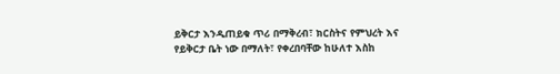ይቅርታ እንዲጠይቁ ጥሪ በማቅረብ፣ ክርስትና የምህረት እና የይቅርታ ቤት ነው በማለት፣ የቀረበባቸው ከሁለተ እስከ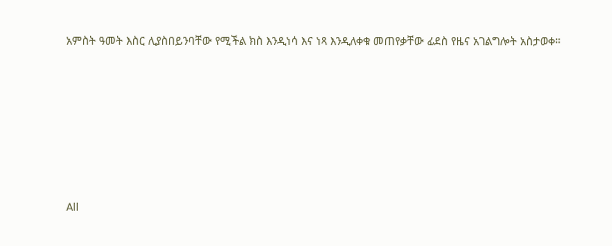አምስት ዓመት እስር ሊያስበይንባቸው የሚችል ክስ እንዲነሳ እና ነጻ እንዲለቀቁ መጠየቃቸው ፊደስ የዜና አገልግሎት አስታወቀ።








All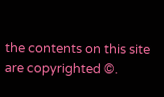the contents on this site are copyrighted ©.